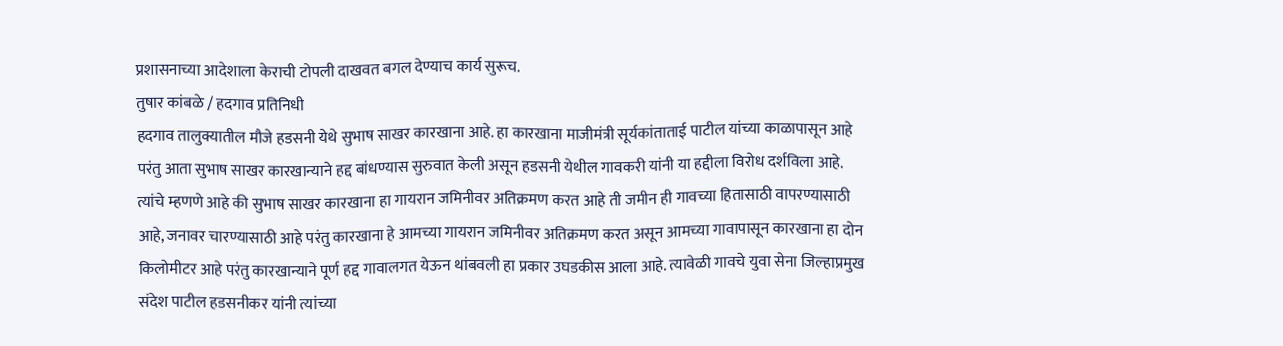प्रशासनाच्या आदेशाला केराची टोपली दाखवत बगल देण्याच कार्य सुरूच.
तुषार कांबळे / हदगाव प्रतिनिधी
हदगाव तालुक्यातील मौजे हडसनी येथे सुभाष साखर कारखाना आहे. हा कारखाना माजीमंत्री सूर्यकांताताई पाटील यांच्या काळापासून आहे परंतु आता सुभाष साखर कारखान्याने हद्द बांधण्यास सुरुवात केली असून हडसनी येथील गावकरी यांनी या हद्दीला विरोध दर्शविला आहे. त्यांचे म्हणणे आहे की सुभाष साखर कारखाना हा गायरान जमिनीवर अतिक्रमण करत आहे ती जमीन ही गावच्या हितासाठी वापरण्यासाठी आहे, जनावर चारण्यासाठी आहे परंतु कारखाना हे आमच्या गायरान जमिनीवर अतिक्रमण करत असून आमच्या गावापासून कारखाना हा दोन किलोमीटर आहे परंतु कारखान्याने पूर्ण हद्द गावालगत येऊन थांबवली हा प्रकार उघडकीस आला आहे. त्यावेळी गावचे युवा सेना जिल्हाप्रमुख संदेश पाटील हडसनीकर यांनी त्यांच्या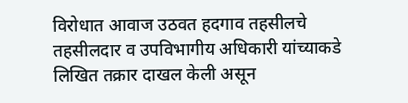विरोधात आवाज उठवत हदगाव तहसीलचे तहसीलदार व उपविभागीय अधिकारी यांच्याकडे लिखित तक्रार दाखल केली असून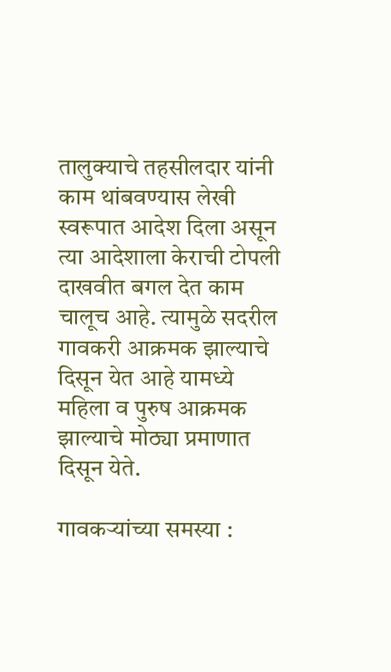तालुक्याचे तहसीलदार यांनी काम थांबवण्यास लेखी स्वरूपात आदेश दिला असून त्या आदेशाला केराची टोपली दाखवीत बगल देत काम चालूच आहे. त्यामुळे सदरील गावकरी आक्रमक झाल्याचे दिसून येत आहे यामध्ये महिला व पुरुष आक्रमक झाल्याचे मोठ्या प्रमाणात दिसून येते.

गावकऱ्यांच्या समस्या :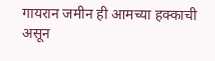गायरान जमीन ही आमच्या हक्काची असून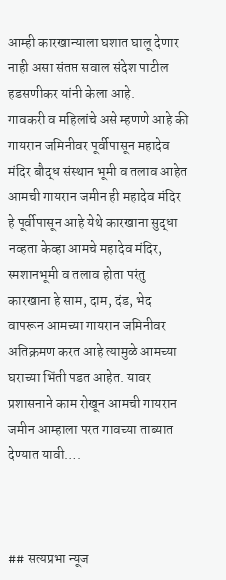आम्ही कारखान्याला घशात घालू देणार नाही असा संतप्त सवाल संदेश पाटील हडसणीकर यांनी केला आहे.
गावकरी व महिलांचे असे म्हणणे आहे की गायरान जमिनीवर पूर्वीपासून महादेव मंदिर बौद्ध संस्थान भूमी व तलाव आहेत आमची गायरान जमीन ही महादेव मंदिर हे पूर्वीपासून आहे येथे कारखाना सुद्धा नव्हता केव्हा आमचे महादेव मंदिर, स्मशानभूमी व तलाव होता परंतु कारखाना हे साम, दाम, दंड, भेद वापरून आमच्या गायरान जमिनीवर अतिक्रमण करत आहे त्यामुळे आमच्या घराच्या भिंती पडत आहेत. यावर प्रशासनाने काम रोखून आमची गायरान जमीन आम्हाला परत गावच्या ताब्यात देण्यात यावी….



## सत्यप्रभा न्यूज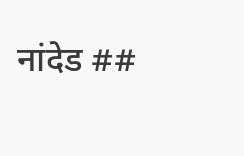नांदेड ##